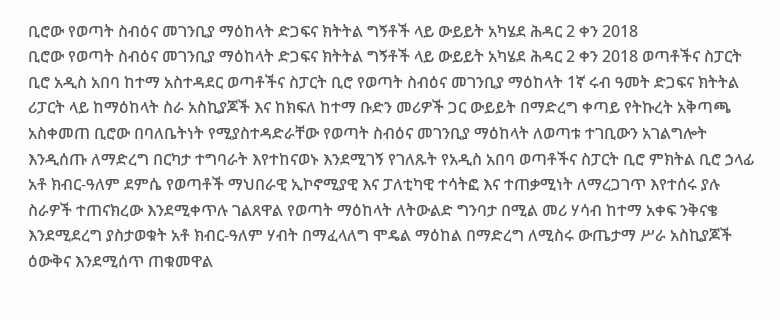ቢሮው የወጣት ስብዕና መገንቢያ ማዕከላት ድጋፍና ክትትል ግኝቶች ላይ ውይይት አካሄደ ሕዳር 2 ቀን 2018
ቢሮው የወጣት ስብዕና መገንቢያ ማዕከላት ድጋፍና ክትትል ግኝቶች ላይ ውይይት አካሄደ ሕዳር 2 ቀን 2018 ወጣቶችና ስፓርት ቢሮ አዲስ አበባ ከተማ አስተዳደር ወጣቶችና ስፓርት ቢሮ የወጣት ስብዕና መገንቢያ ማዕከላት 1ኛ ሩብ ዓመት ድጋፍና ክትትል ሪፓርት ላይ ከማዕከላት ስራ አስኪያጆች እና ከክፍለ ከተማ ቡድን መሪዎች ጋር ውይይት በማድረግ ቀጣይ የትኩረት አቅጣጫ አስቀመጠ ቢሮው በባለቤትነት የሚያስተዳድራቸው የወጣት ስብዕና መገንቢያ ማዕከላት ለወጣቱ ተገቢውን አገልግሎት እንዲሰጡ ለማድረግ በርካታ ተግባራት እየተከናወኑ እንደሚገኝ የገለጹት የአዲስ አበባ ወጣቶችና ስፓርት ቢሮ ምክትል ቢሮ ኃላፊ አቶ ክብር-ዓለም ደምሴ የወጣቶች ማህበራዊ ኢኮኖሚያዊ እና ፓለቲካዊ ተሳትፎ እና ተጠቃሚነት ለማረጋገጥ እየተሰሩ ያሉ ስራዎች ተጠናክረው እንደሚቀጥሉ ገልጸዋል የወጣት ማዕከላት ለትውልድ ግንባታ በሚል መሪ ሃሳብ ከተማ አቀፍ ንቅናቄ እንደሚደረግ ያስታወቁት አቶ ክብር-ዓለም ሃብት በማፈላለግ ሞዴል ማዕከል በማድረግ ለሚስሩ ውጤታማ ሥራ አስኪያጆች ዕውቅና እንደሚሰጥ ጠቁመዋል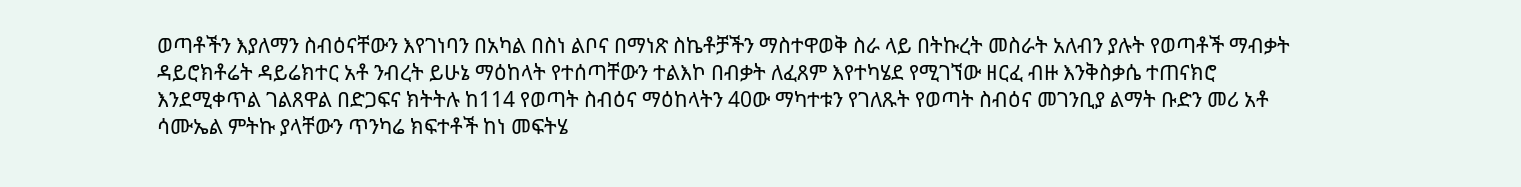ወጣቶችን እያለማን ስብዕናቸውን እየገነባን በአካል በስነ ልቦና በማነጽ ስኬቶቻችን ማስተዋወቅ ስራ ላይ በትኩረት መስራት አለብን ያሉት የወጣቶች ማብቃት ዳይሮክቶሬት ዳይሬክተር አቶ ንብረት ይሁኔ ማዕከላት የተሰጣቸውን ተልእኮ በብቃት ለፈጸም እየተካሄደ የሚገኘው ዘርፈ ብዙ እንቅስቃሴ ተጠናክሮ እንደሚቀጥል ገልጸዋል በድጋፍና ክትትሉ ከ114 የወጣት ስብዕና ማዕከላትን 40ው ማካተቱን የገለጹት የወጣት ስብዕና መገንቢያ ልማት ቡድን መሪ አቶ ሳሙኤል ምትኩ ያላቸውን ጥንካሬ ክፍተቶች ከነ መፍትሄ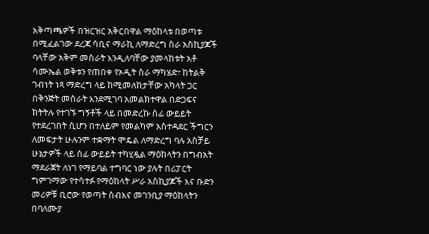አቅጣጫዎች በዝርዝር አቅርበዋል ማዕከላቱ በወጣቱ በሚፈልገው ደረጃ ሳቢና ማራኪ ለማድረግ ስራ አስኪያጆች ባላቸው አቅም መስራት እንዲለባቸው ያመላከቱት አቶ ሳሙኤል ወቅቱን የጠበቀ የኦዲት ስራ ማካሄድ፣ ከትልቅ ገብነት ነጻ ማድረግ ላይ ከሚመለከታቸው አካላት ጋር በቅንጅት መስራት እንደሚገባ አመልክተዋል በድጋፍና ክትትሉ የተገኙ ግኝቶች ላይ በመድረኩ ሰፊ ውይይት የተደረገበት ሲሆን በተለይም የመልካም አስተዳደር ችግርን ለመፍታት ሁሉንም ተቋማት ሞዴል ለማድረግ ባሉ አስቻይ ሁኔታዎች ላይ ሰፊ ውይይት ተካሂዷል ማዕከላትን በግብአት ማደራጀት ለነገ የማይባል ተግባር ነው ያሉት በሪፓርት ግምገማው የተሳተፉ የማዕከላት ሥራ አስኪያጆች እና ቡድን መሪዎቹ ቢሮው የወጣት ስብእና መገንቢያ ማዕከላትን በባለሙያ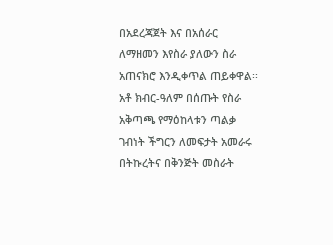በአደረጃጀት እና በአሰራር ለማዘመን እየስራ ያለውን ስራ አጠናክሮ እንዲቀጥል ጠይቀዋል፡፡ አቶ ክብር-ዓለም በሰጡት የስራ አቅጣጫ የማዕከላቱን ጣልቃ ገብነት ችግርን ለመፍታት አመራሩ በትኩረትና በቅንጅት መስራት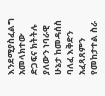እንደሚያስፈልግ አመላክተው ድጋፍና ክትትሉ ያለውን ነባራዊ ሁኔታ ከመዳሰስ ባለፈ እቅድን አፈጻጸምን የመከታተል ስራ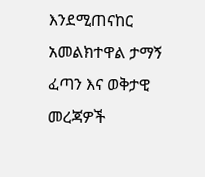እንደሚጠናከር አመልክተዋል ታማኝ ፈጣን እና ወቅታዊ መረጃዎች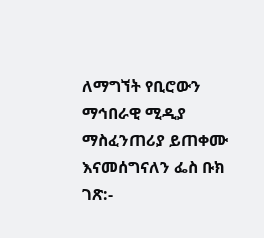ለማግኘት የቢሮውን ማኅበራዊ ሚዲያ ማስፈንጠሪያ ይጠቀሙ እናመሰግናለን ፌስ ቡክ ገጽ:-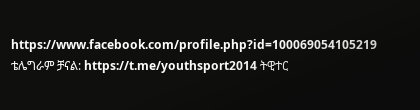https://www.facebook.com/profile.php?id=100069054105219 ቴሌግራም ቻናል: https://t.me/youthsport2014 ትዊተር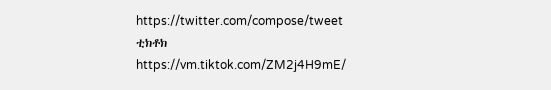https://twitter.com/compose/tweet ቲክቶክ https://vm.tiktok.com/ZM2j4H9mE/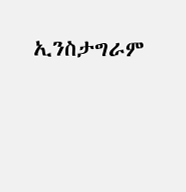ኢንስታግራም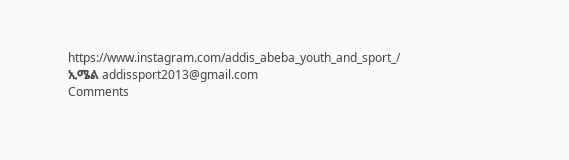https://www.instagram.com/addis_abeba_youth_and_sport_/ ኢሜል addissport2013@gmail.com
Comments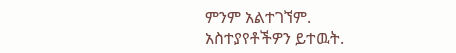ምንም አልተገኘም.
አስተያየቶችዎን ይተዉት.